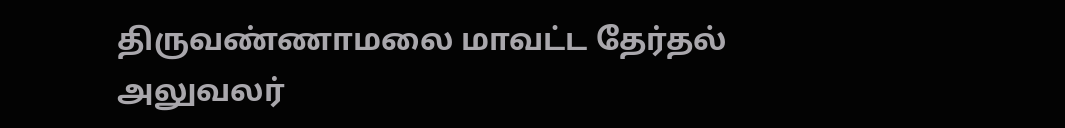திருவண்ணாமலை மாவட்ட தேர்தல் அலுவலர்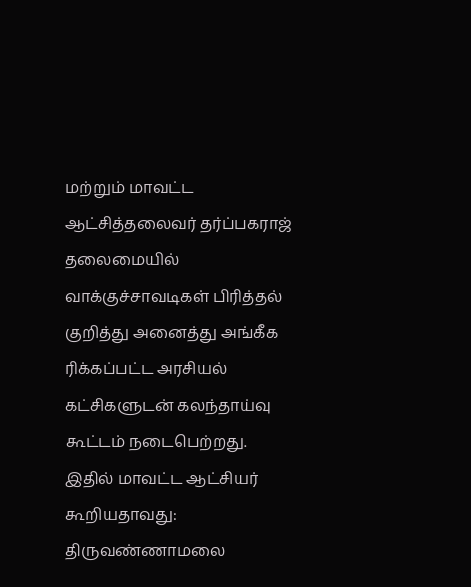மற்றும் மாவட்ட ஆட்சித்தலைவர் தர்ப்பகராஜ் தலைமையில் வாக்குச்சாவடிகள் பிரித்தல் குறித்து அனைத்து அங்கீக ரிக்கப்பட்ட அரசியல் கட்சிகளுடன் கலந்தாய்வு கூட்டம் நடைபெற்றது.
இதில் மாவட்ட ஆட்சியர் கூறியதாவது:
திருவண்ணாமலை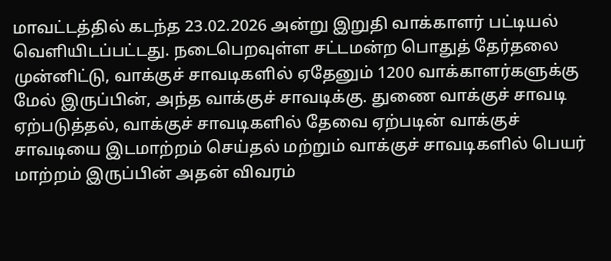மாவட்டத்தில் கடந்த 23.02.2026 அன்று இறுதி வாக்காளர் பட்டியல் வெளியிடப்பட்டது. நடைபெறவுள்ள சட்டமன்ற பொதுத் தேர்தலை முன்னிட்டு, வாக்குச் சாவடிகளில் ஏதேனும் 1200 வாக்காளர்களுக்கு மேல் இருப்பின், அந்த வாக்குச் சாவடிக்கு. துணை வாக்குச் சாவடி ஏற்படுத்தல், வாக்குச் சாவடிகளில் தேவை ஏற்படின் வாக்குச் சாவடியை இடமாற்றம் செய்தல் மற்றும் வாக்குச் சாவடிகளில் பெயர் மாற்றம் இருப்பின் அதன் விவரம்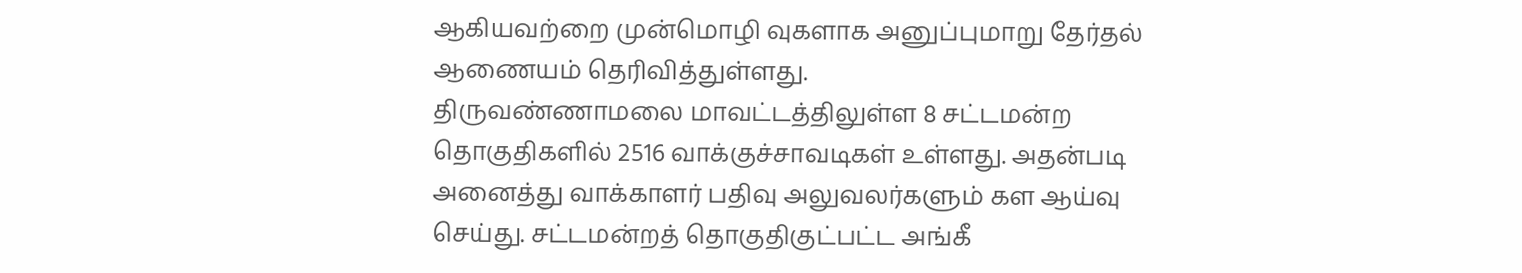ஆகியவற்றை முன்மொழி வுகளாக அனுப்புமாறு தேர்தல் ஆணையம் தெரிவித்துள்ளது.
திருவண்ணாமலை மாவட்டத்திலுள்ள 8 சட்டமன்ற தொகுதிகளில் 2516 வாக்குச்சாவடிகள் உள்ளது. அதன்படி அனைத்து வாக்காளர் பதிவு அலுவலர்களும் கள ஆய்வு செய்து. சட்டமன்றத் தொகுதிகுட்பட்ட அங்கீ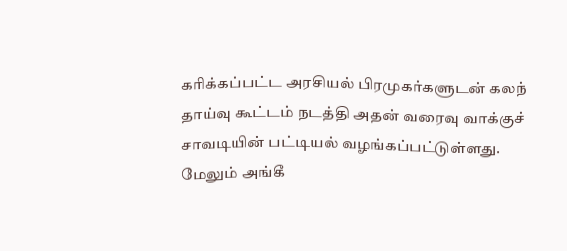கரிக்கப்பட்ட அரசியல் பிரமுகர்களுடன் கலந் தாய்வு கூட்டம் நடத்தி அதன் வரைவு வாக்குச் சாவடியின் பட்டியல் வழங்கப்பட்டுள்ளது.
மேலும் அங்கீ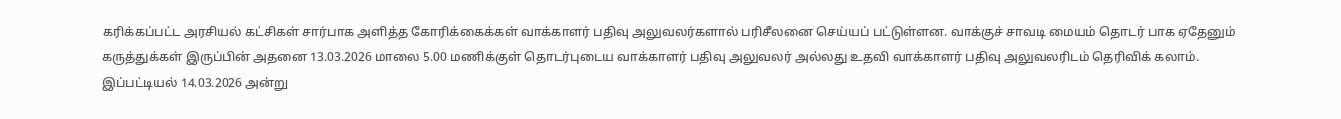கரிக்கப்பட்ட அரசியல் கட்சிகள் சார்பாக அளித்த கோரிக்கைக்கள் வாக்காளர் பதிவு அலுவலர்களால் பரிசீலனை செய்யப் பட்டுள்ளன. வாக்குச் சாவடி மையம் தொடர் பாக ஏதேனும் கருத்துக்கள் இருப்பின் அதனை 13.03.2026 மாலை 5.00 மணிக்குள் தொடர்புடைய வாக்காளர் பதிவு அலுவலர் அல்லது உதவி வாக்காளர் பதிவு அலுவலரிடம் தெரிவிக் கலாம். இப்பட்டியல் 14.03.2026 அன்று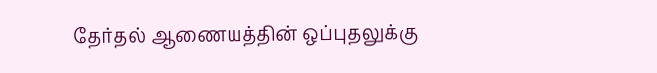தேர்தல் ஆணையத்தின் ஒப்புதலுக்கு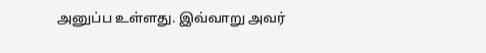அனுப்ப உள்ளது. இவ்வாறு அவர்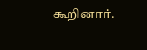கூறினார்.